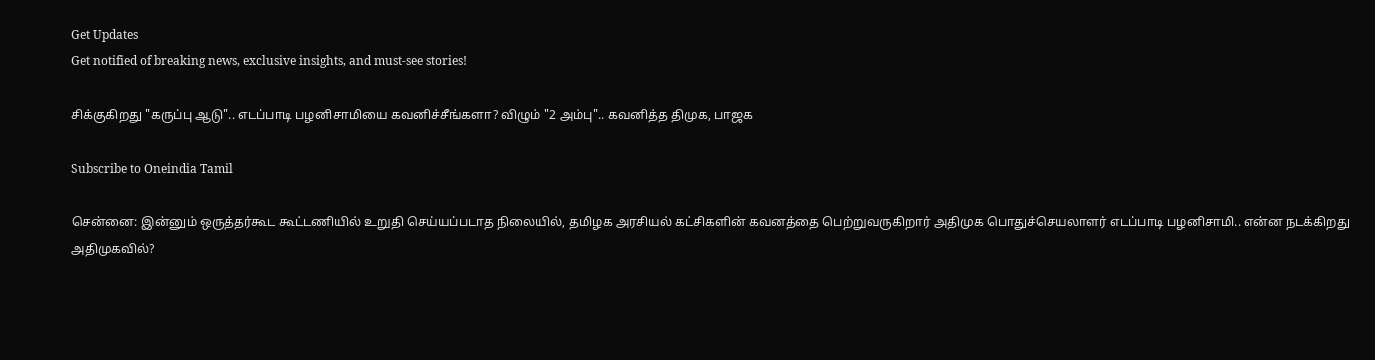Get Updates
Get notified of breaking news, exclusive insights, and must-see stories!

சிக்குகிறது "கருப்பு ஆடு".. எடப்பாடி பழனிசாமியை கவனிச்சீங்களா? விழும் "2 அம்பு".. கவனித்த திமுக, பாஜக

Subscribe to Oneindia Tamil

சென்னை: இன்னும் ஒருத்தர்கூட கூட்டணியில் உறுதி செய்யப்படாத நிலையில், தமிழக அரசியல் கட்சிகளின் கவனத்தை பெற்றுவருகிறார் அதிமுக பொதுச்செயலாளர் எடப்பாடி பழனிசாமி.. என்ன நடக்கிறது அதிமுகவில்?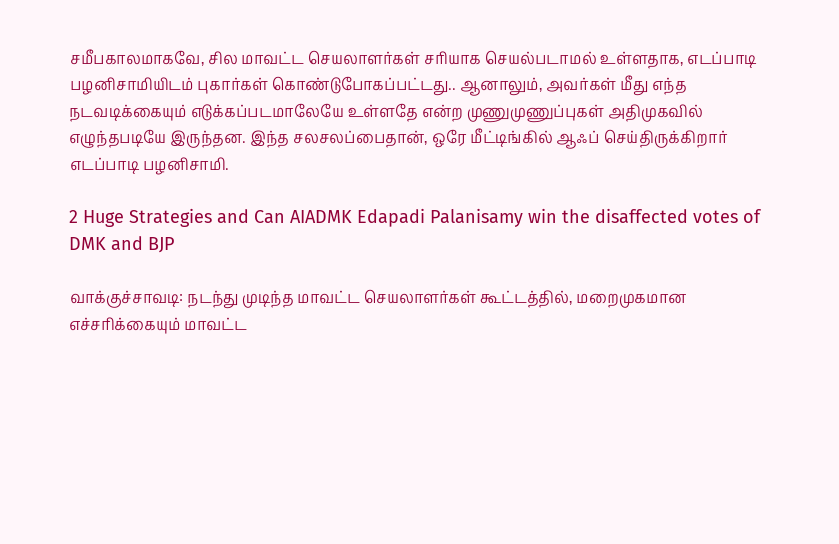சமீபகாலமாகவே, சில மாவட்ட செயலாளர்கள் சரியாக செயல்படாமல் உள்ளதாக, எடப்பாடி பழனிசாமியிடம் புகார்கள் கொண்டுபோகப்பட்டது.. ஆனாலும், அவர்கள் மீது எந்த நடவடிக்கையும் எடுக்கப்படமாலேயே உள்ளதே என்ற முணுமுணுப்புகள் அதிமுகவில் எழுந்தபடியே இருந்தன. இந்த சலசலப்பைதான், ஒரே மீட்டிங்கில் ஆஃப் செய்திருக்கிறார் எடப்பாடி பழனிசாமி.

2 Huge Strategies and Can AIADMK Edapadi Palanisamy win the disaffected votes of DMK and BJP

வாக்குச்சாவடி: நடந்து முடிந்த மாவட்ட செயலாளர்கள் கூட்டத்தில், மறைமுகமான எச்சரிக்கையும் மாவட்ட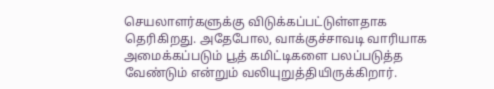செயலாளர்களுக்கு விடுக்கப்பட்டுள்ளதாக தெரிகிறது. அதேபோல, வாக்குச்சாவடி வாரியாக அமைக்கப்படும் பூத் கமிட்டிகளை பலப்படுத்த வேண்டும் என்றும் வலியுறுத்தியிருக்கிறார்.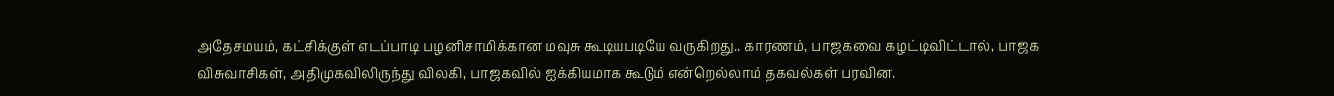அதேசமயம், கட்சிக்குள் எடப்பாடி பழனிசாமிக்கான மவுசு கூடியபடியே வருகிறது.. காரணம், பாஜகவை கழட்டிவிட்டால், பாஜக விசுவாசிகள், அதிமுகவிலிருந்து விலகி, பாஜகவில் ஐக்கியமாக கூடும் என்றெல்லாம் தகவல்கள் பரவின.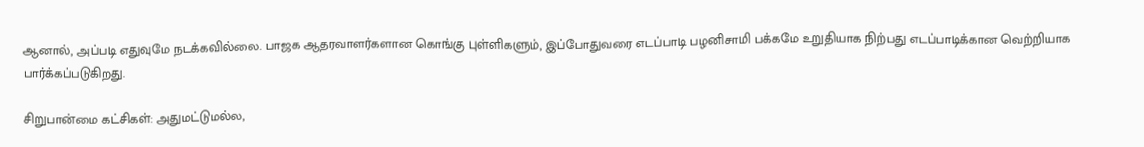ஆனால், அப்படி எதுவுமே நடக்கவில்லை. பாஜக ஆதரவாளர்களான கொங்கு புள்ளிகளும், இப்போதுவரை எடப்பாடி பழனிசாமி பக்கமே உறுதியாக நிற்பது எடப்பாடிக்கான வெற்றியாக பார்க்கப்படுகிறது.

சிறுபான்மை கட்சிகள்: அதுமட்டுமல்ல,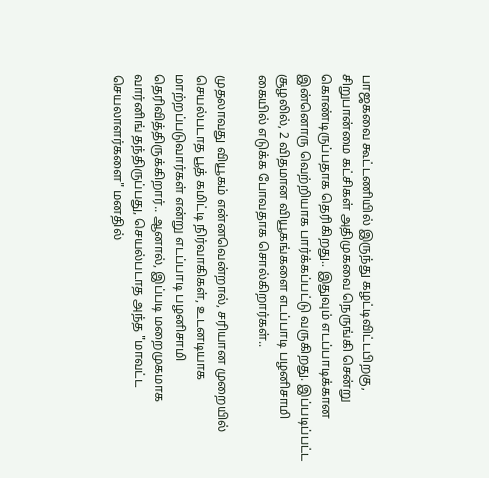பாஜகவை கூட்டணியில் இருந்து கழட்டிவிட்டபிறகு, சிறுபான்மை கட்சிகள் அதிமுகவை நெருங்கி சென்று கொண்டிருப்பதாக தெரிகிறது.. இதுவும் எடப்பாடிக்கான இன்னொரு வெற்றியாக பார்க்கப்பட்டு வருகிறது. இப்படிப்பட்ட சூழலில், 2 விதமான வியூகங்களை எடப்பாடி பழனிசாமி கையில் எடுக்க போவதாக சொல்கிறார்கள்..

முதலாவது வியூகம் என்னவென்றால், சரியான முறையில் செயல்படாத பூத் கமிட்டி நிர்வாகிகள், உடனடியாக மாற்றப்படுவார்கள் என்று எடப்பாடி பழனிசாமி தெரிவித்திருக்கிறார்.. ஆனால், இப்படி மறைமுகமாக வார்னிங் தந்திருப்பது, செயல்படாத அந்த "மாவட்ட செயலாளர்களை" மனதில்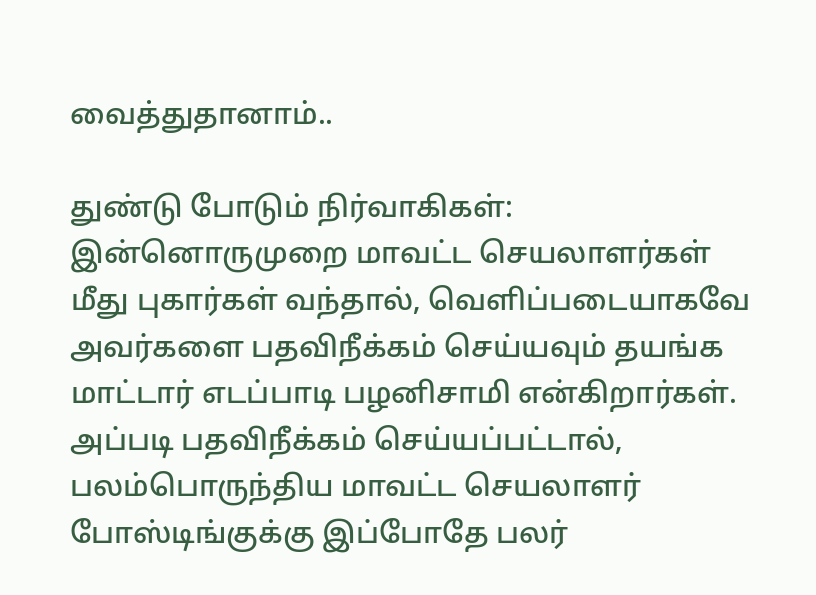வைத்துதானாம்..

துண்டு போடும் நிர்வாகிகள்: இன்னொருமுறை மாவட்ட செயலாளர்கள் மீது புகார்கள் வந்தால், வெளிப்படையாகவே அவர்களை பதவிநீக்கம் செய்யவும் தயங்க மாட்டார் எடப்பாடி பழனிசாமி என்கிறார்கள். அப்படி பதவிநீக்கம் செய்யப்பட்டால், பலம்பொருந்திய மாவட்ட செயலாளர் போஸ்டிங்குக்கு இப்போதே பலர்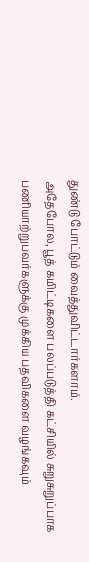துண்டு போட்டும் வைத்துவிட்டார்களாம்.
அதேபோல, பூத் கமிட்டிகளை பலப்படுத்தி கட்சியில் சுறுசுறுப்பாக பணியாற்றுபவர்களுக்கு முக்கிய பதவிகளை வழங்கவும்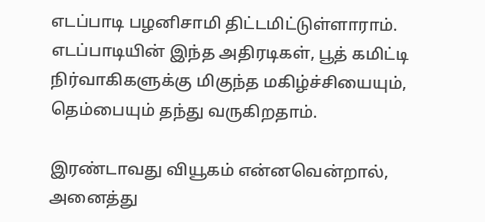எடப்பாடி பழனிசாமி திட்டமிட்டுள்ளாராம். எடப்பாடியின் இந்த அதிரடிகள், பூத் கமிட்டி நிர்வாகிகளுக்கு மிகுந்த மகிழ்ச்சியையும், தெம்பையும் தந்து வருகிறதாம்.

இரண்டாவது வியூகம் என்னவென்றால், அனைத்து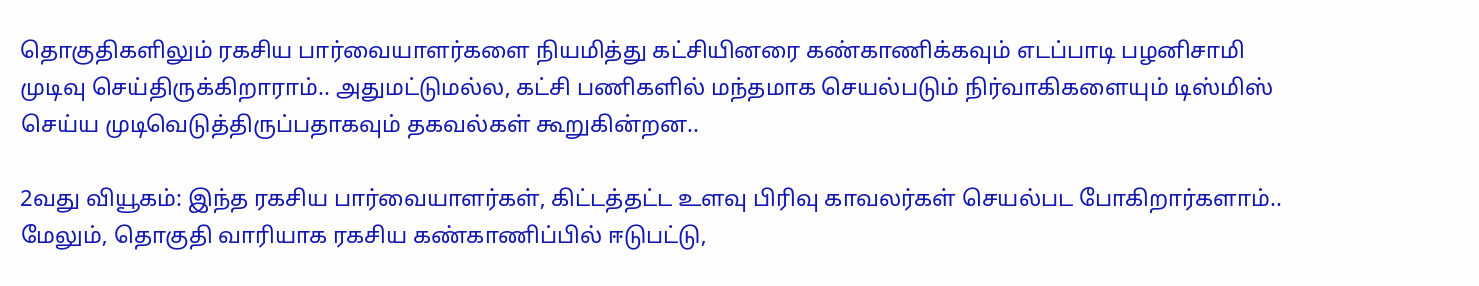தொகுதிகளிலும் ரகசிய பார்வையாளர்களை நியமித்து கட்சியினரை கண்காணிக்கவும் எடப்பாடி பழனிசாமி முடிவு செய்திருக்கிறாராம்.. அதுமட்டுமல்ல, கட்சி பணிகளில் மந்தமாக செயல்படும் நிர்வாகிகளையும் டிஸ்மிஸ் செய்ய முடிவெடுத்திருப்பதாகவும் தகவல்கள் கூறுகின்றன..

2வது வியூகம்: இந்த ரகசிய பார்வையாளர்கள், கிட்டத்தட்ட உளவு பிரிவு காவலர்கள் செயல்பட போகிறார்களாம்.. மேலும், தொகுதி வாரியாக ரகசிய கண்காணிப்பில் ஈடுபட்டு,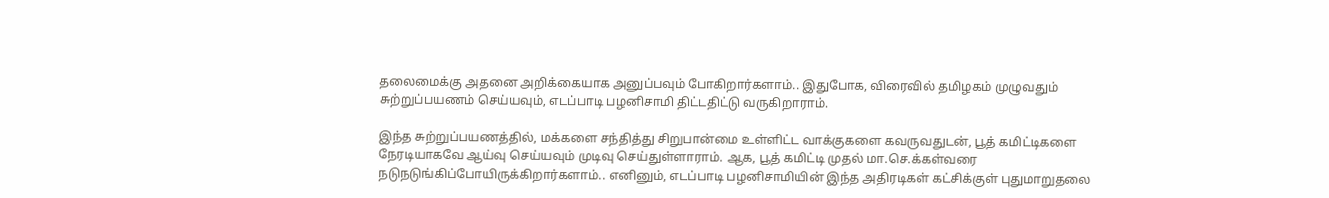தலைமைக்கு அதனை அறிக்கையாக அனுப்பவும் போகிறார்களாம்.. இதுபோக, விரைவில் தமிழகம் முழுவதும் சுற்றுப்பயணம் செய்யவும், எடப்பாடி பழனிசாமி திட்டதிட்டு வருகிறாராம்.

இந்த சுற்றுப்பயணத்தில், மக்களை சந்தித்து சிறுபான்மை உள்ளிட்ட வாக்குகளை கவருவதுடன், பூத் கமிட்டிகளை நேரடியாகவே ஆய்வு செய்யவும் முடிவு செய்துள்ளாராம். ஆக, பூத் கமிட்டி முதல் மா.செ.க்கள்வரை நடுநடுங்கிப்போயிருக்கிறார்களாம்.. எனினும், எடப்பாடி பழனிசாமியின் இந்த அதிரடிகள் கட்சிக்குள் புதுமாறுதலை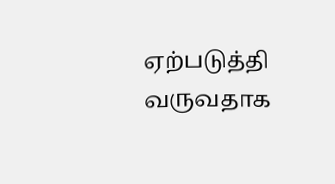ஏற்படுத்தி வருவதாக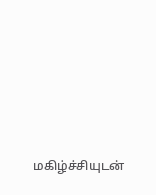மகிழ்ச்சியுடன்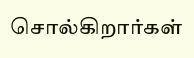சொல்கிறார்கள்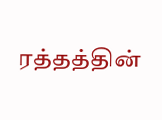ரத்தத்தின்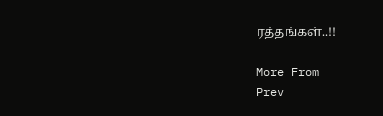ரத்தங்கள்..!!

More From
Prev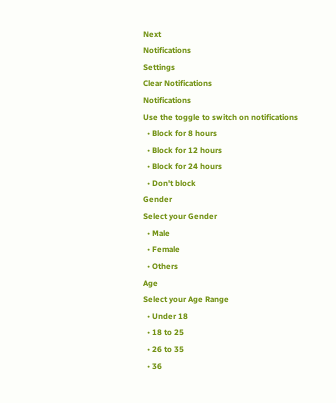Next
Notifications
Settings
Clear Notifications
Notifications
Use the toggle to switch on notifications
  • Block for 8 hours
  • Block for 12 hours
  • Block for 24 hours
  • Don't block
Gender
Select your Gender
  • Male
  • Female
  • Others
Age
Select your Age Range
  • Under 18
  • 18 to 25
  • 26 to 35
  • 36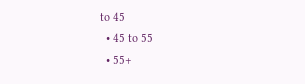to 45
  • 45 to 55
  • 55+